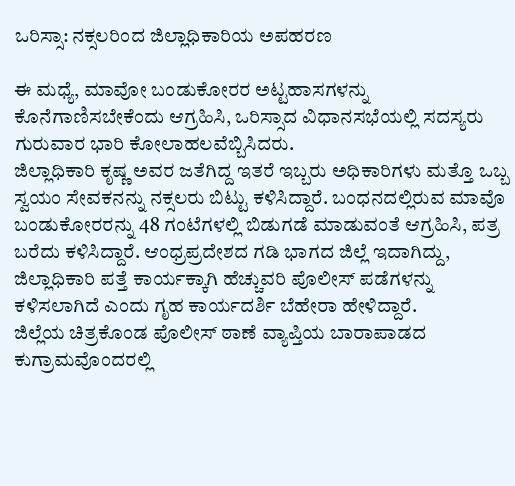ಒರಿಸ್ಸಾ: ನಕ್ಸಲರಿಂದ ಜಿಲ್ಲಾಧಿಕಾರಿಯ ಅಪಹರಣ

ಈ ಮಧ್ಯೆ, ಮಾವೋ ಬಂಡುಕೋರರ ಅಟ್ಟಹಾಸಗಳನ್ನು ಕೊನೆಗಾಣಿಸಬೇಕೆಂದು ಆಗ್ರಹಿಸಿ, ಒರಿಸ್ಸಾದ ವಿಧಾನಸಭೆಯಲ್ಲಿ ಸದಸ್ಯರು ಗುರುವಾರ ಭಾರಿ ಕೋಲಾಹಲವೆಬ್ಬಿಸಿದರು.
ಜಿಲ್ಲಾಧಿಕಾರಿ ಕೃಷ್ಣ ಅವರ ಜತೆಗಿದ್ದ ಇತರೆ ಇಬ್ಬರು ಅಧಿಕಾರಿಗಳು ಮತ್ತೊ ಒಬ್ಬ ಸ್ವಯಂ ಸೇವಕನನ್ನು ನಕ್ಸಲರು ಬಿಟ್ಟು ಕಳಿಸಿದ್ದಾರೆ. ಬಂಧನದಲ್ಲಿರುವ ಮಾವೊ ಬಂಡುಕೋರರನ್ನು 48 ಗಂಟೆಗಳಲ್ಲಿ ಬಿಡುಗಡೆ ಮಾಡುವಂತೆ ಆಗ್ರಹಿಸಿ, ಪತ್ರ ಬರೆದು ಕಳಿಸಿದ್ದಾರೆ. ಆಂಧ್ರಪ್ರದೇಶದ ಗಡಿ ಭಾಗದ ಜಿಲ್ಲೆ ಇದಾಗಿದ್ದು, ಜಿಲ್ಲಾಧಿಕಾರಿ ಪತ್ತೆ ಕಾರ್ಯಕ್ಕಾಗಿ ಹೆಚ್ಚುವರಿ ಪೊಲೀಸ್ ಪಡೆಗಳನ್ನು ಕಳಿಸಲಾಗಿದೆ ಎಂದು ಗೃಹ ಕಾರ್ಯದರ್ಶಿ ಬೆಹೇರಾ ಹೇಳಿದ್ದಾರೆ.
ಜಿಲ್ಲೆಯ ಚಿತ್ರಕೊಂಡ ಪೊಲೀಸ್ ಠಾಣೆ ವ್ಯಾಪ್ತಿಯ ಬಾರಾಪಾಡದ ಕುಗ್ರಾಮವೊಂದರಲ್ಲಿ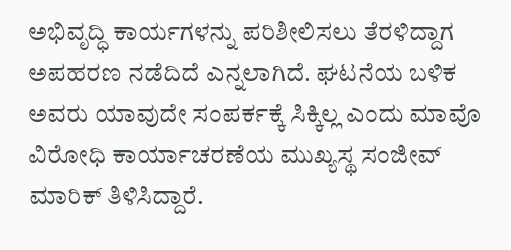ಅಭಿವೃದ್ಧಿ ಕಾರ್ಯಗಳನ್ನು ಪರಿಶೀಲಿಸಲು ತೆರಳಿದ್ದಾಗ ಅಪಹರಣ ನಡೆದಿದೆ ಎನ್ನಲಾಗಿದೆ. ಘಟನೆಯ ಬಳಿಕ ಅವರು ಯಾವುದೇ ಸಂಪರ್ಕಕ್ಕೆ ಸಿಕ್ಕಿಲ್ಲ ಎಂದು ಮಾವೊ ವಿರೋಧಿ ಕಾರ್ಯಾಚರಣೆಯ ಮುಖ್ಯಸ್ಥ ಸಂಜೀವ್ ಮಾರಿಕ್ ತಿಳಿಸಿದ್ದಾರೆ.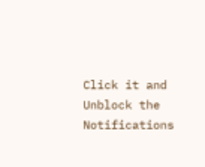Click it and Unblock the Notifications